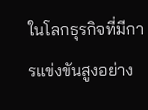ในโลกธุรกิจที่มีการแข่งขันสูงอย่าง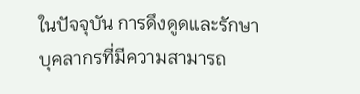ในปัจจุบัน การดึงดูดและรักษาบุคลากรที่มีความสามารถ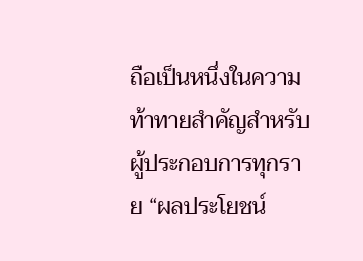ถือเป็นหนึ่งในความท้าทายสำคัญสำหรับผู้ประกอบการทุกราย “ผลประโยชน์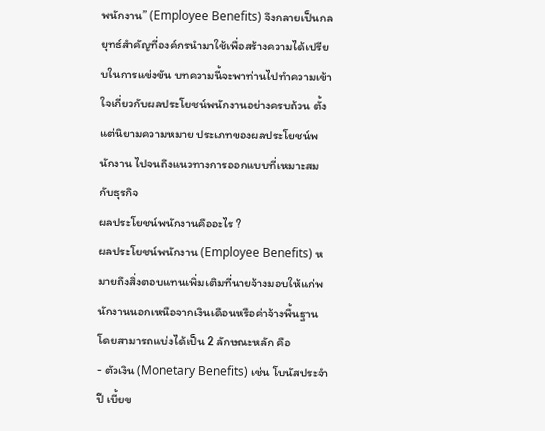พนักงาน” (Employee Benefits) จึงกลายเป็นกลยุทธ์สำคัญที่องค์กรนำมาใช้เพื่อสร้างความได้เปรียบในการแข่งขัน บทความนี้จะพาท่านไปทำความเข้าใจเกี่ยวกับผลประโยชน์พนักงานอย่างครบถ้วน ตั้งแต่นิยามความหมาย ประเภทของผลประโยชน์พนักงาน ไปจนถึงแนวทางการออกแบบที่เหมาะสมกับธุรกิจ
ผลประโยชน์พนักงานคืออะไร ?
ผลประโยชน์พนักงาน (Employee Benefits) หมายถึงสิ่งตอบแทนเพิ่มเติมที่นายจ้างมอบให้แก่พนักงานนอกเหนือจากเงินเดือนหรือค่าจ้างพื้นฐาน โดยสามารถแบ่งได้เป็น 2 ลักษณะหลัก คือ
- ตัวเงิน (Monetary Benefits) เช่น โบนัสประจำปี เบี้ยข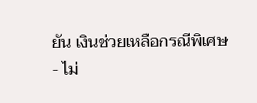ยัน เงินช่วยเหลือกรณีพิเศษ
- ไม่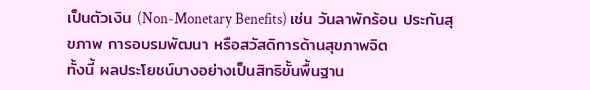เป็นตัวเงิน (Non-Monetary Benefits) เช่น วันลาพักร้อน ประกันสุขภาพ การอบรมพัฒนา หรือสวัสดิการด้านสุขภาพจิต
ทั้งนี้ ผลประโยชน์บางอย่างเป็นสิทธิขั้นพื้นฐาน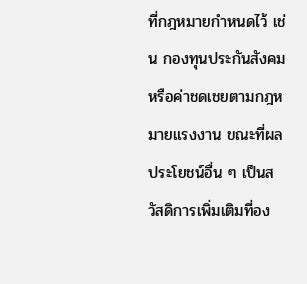ที่กฎหมายกำหนดไว้ เช่น กองทุนประกันสังคม หรือค่าชดเชยตามกฎหมายแรงงาน ขณะที่ผลประโยชน์อื่น ๆ เป็นสวัสดิการเพิ่มเติมที่อง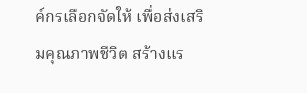ค์กรเลือกจัดให้ เพื่อส่งเสริมคุณภาพชีวิต สร้างแร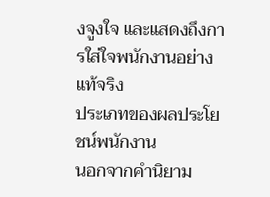งจูงใจ และแสดงถึงการใส่ใจพนักงานอย่างแท้จริง
ประเภทของผลประโยชน์พนักงาน
นอกจากคำนิยาม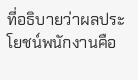ที่อธิบายว่าผลประโยชน์พนักงานคือ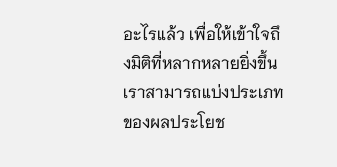อะไรแล้ว เพื่อให้เข้าใจถึงมิติที่หลากหลายยิ่งขึ้น เราสามารถแบ่งประเภทของผลประโยช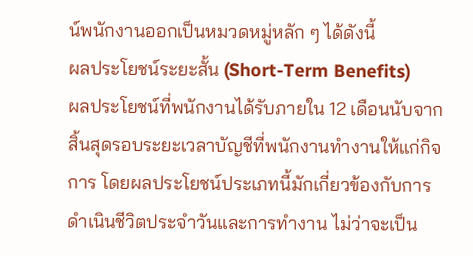น์พนักงานออกเป็นหมวดหมู่หลัก ๆ ได้ดังนี้
ผลประโยชน์ระยะสั้น (Short-Term Benefits)
ผลประโยชน์ที่พนักงานได้รับภายใน 12 เดือนนับจากสิ้นสุดรอบระยะเวลาบัญชีที่พนักงานทำงานให้แก่กิจการ โดยผลประโยชน์ประเภทนี้มักเกี่ยวข้องกับการดำเนินชีวิตประจำวันและการทำงาน ไม่ว่าจะเป็น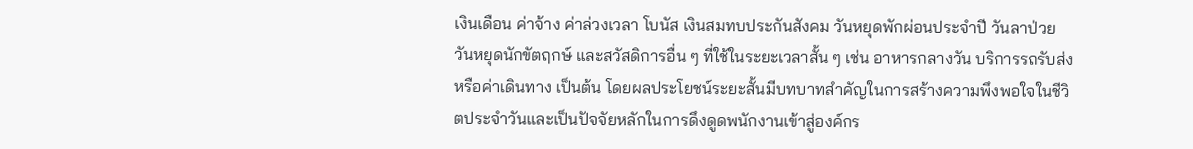เงินเดือน ค่าจ้าง ค่าล่วงเวลา โบนัส เงินสมทบประกันสังคม วันหยุดพักผ่อนประจำปี วันลาป่วย วันหยุดนักขัตฤกษ์ และสวัสดิการอื่น ๆ ที่ใช้ในระยะเวลาสั้น ๆ เช่น อาหารกลางวัน บริการรถรับส่ง หรือค่าเดินทาง เป็นต้น โดยผลประโยชน์ระยะสั้นมีบทบาทสำคัญในการสร้างความพึงพอใจในชีวิตประจำวันและเป็นปัจจัยหลักในการดึงดูดพนักงานเข้าสู่องค์กร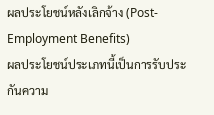ผลประโยชน์หลังเลิกจ้าง (Post-Employment Benefits)
ผลประโยชน์ประเภทนี้เป็นการรับประกันความ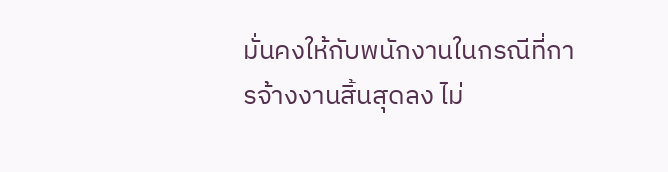มั่นคงให้กับพนักงานในกรณีที่การจ้างงานสิ้นสุดลง ไม่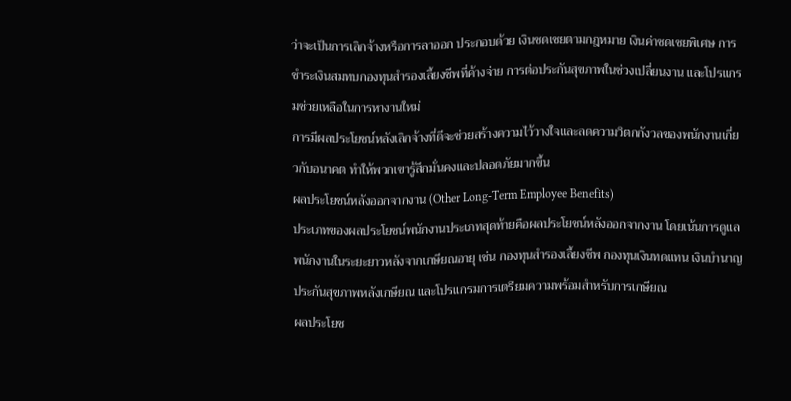ว่าจะเป็นการเลิกจ้างหรือการลาออก ประกอบด้วย เงินชดเชยตามกฎหมาย เงินค่าชดเชยพิเศษ การชำระเงินสมทบกองทุนสำรองเลี้ยงชีพที่ค้างจ่าย การต่อประกันสุขภาพในช่วงเปลี่ยนงาน และโปรแกรมช่วยเหลือในการหางานใหม่
การมีผลประโยชน์หลังเลิกจ้างที่ดีจะช่วยสร้างความไว้วางใจและลดความวิตกกังวลของพนักงานเกี่ยวกับอนาคต ทำให้พวกเขารู้สึกมั่นคงและปลอดภัยมากขึ้น
ผลประโยชน์หลังออกจากงาน (Other Long-Term Employee Benefits)
ประเภทของผลประโยชน์พนักงานประเภทสุดท้ายคือผลประโยชน์หลังออกจากงาน โดยเน้นการดูแลพนักงานในระยะยาวหลังจากเกษียณอายุ เช่น กองทุนสำรองเลี้ยงชีพ กองทุนเงินทดแทน เงินบำนาญ ประกันสุขภาพหลังเกษียณ และโปรแกรมการเตรียมความพร้อมสำหรับการเกษียณ
ผลประโยช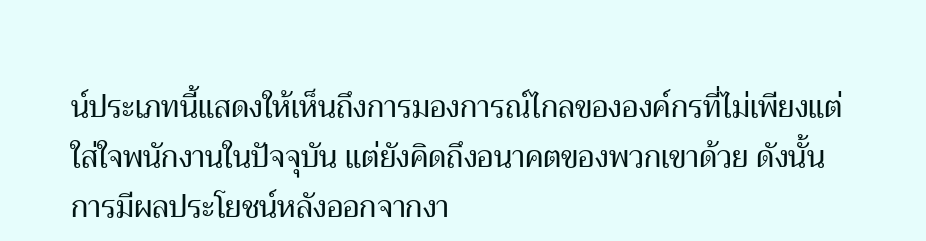น์ประเภทนี้แสดงให้เห็นถึงการมองการณ์ไกลขององค์กรที่ไม่เพียงแต่ใส่ใจพนักงานในปัจจุบัน แต่ยังคิดถึงอนาคตของพวกเขาด้วย ดังนั้น การมีผลประโยชน์หลังออกจากงา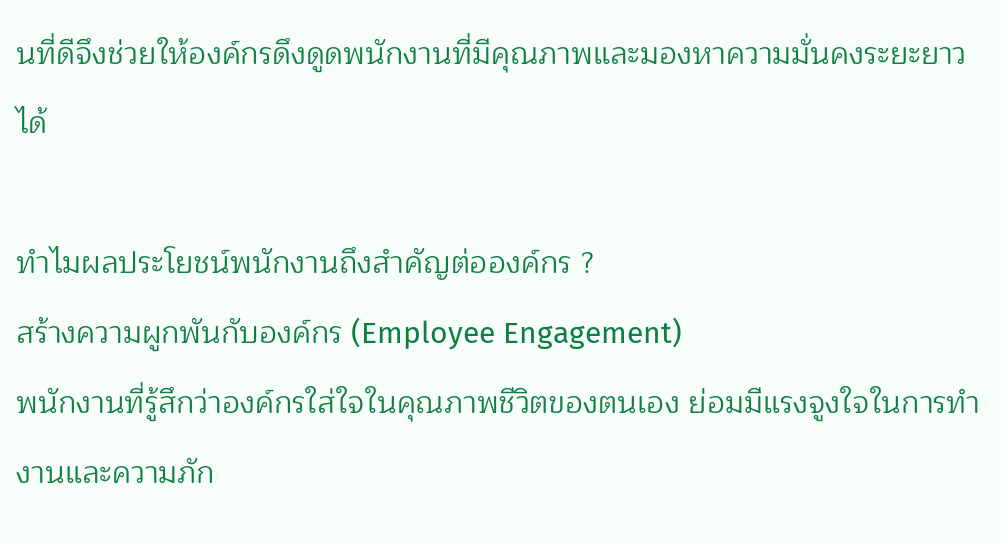นที่ดีจึงช่วยให้องค์กรดึงดูดพนักงานที่มีคุณภาพและมองหาความมั่นคงระยะยาวได้

ทำไมผลประโยชน์พนักงานถึงสำคัญต่อองค์กร ?
สร้างความผูกพันกับองค์กร (Employee Engagement)
พนักงานที่รู้สึกว่าองค์กรใส่ใจในคุณภาพชีวิตของตนเอง ย่อมมีแรงจูงใจในการทำงานและความภัก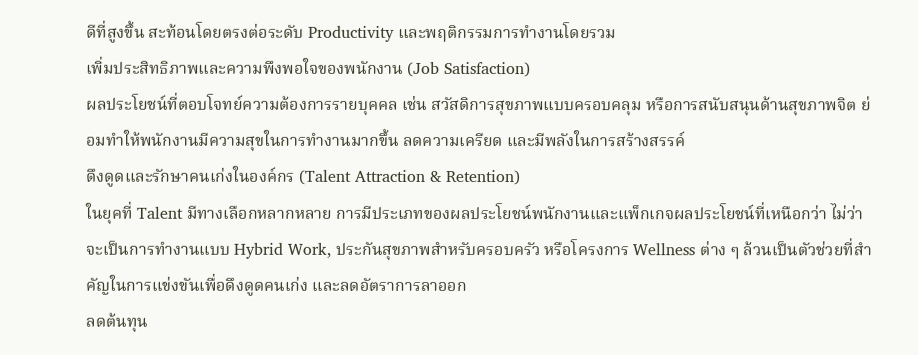ดีที่สูงขึ้น สะท้อนโดยตรงต่อระดับ Productivity และพฤติกรรมการทำงานโดยรวม
เพิ่มประสิทธิภาพและความพึงพอใจของพนักงาน (Job Satisfaction)
ผลประโยชน์ที่ตอบโจทย์ความต้องการรายบุคคล เช่น สวัสดิการสุขภาพแบบครอบคลุม หรือการสนับสนุนด้านสุขภาพจิต ย่อมทำให้พนักงานมีความสุขในการทำงานมากขึ้น ลดความเครียด และมีพลังในการสร้างสรรค์
ดึงดูดและรักษาคนเก่งในองค์กร (Talent Attraction & Retention)
ในยุคที่ Talent มีทางเลือกหลากหลาย การมีประเภทของผลประโยชน์พนักงานและแพ็กเกจผลประโยชน์ที่เหนือกว่า ไม่ว่าจะเป็นการทำงานแบบ Hybrid Work, ประกันสุขภาพสำหรับครอบครัว หรือโครงการ Wellness ต่าง ๆ ล้วนเป็นตัวช่วยที่สำคัญในการแข่งขันเพื่อดึงดูดคนเก่ง และลดอัตราการลาออก
ลดต้นทุน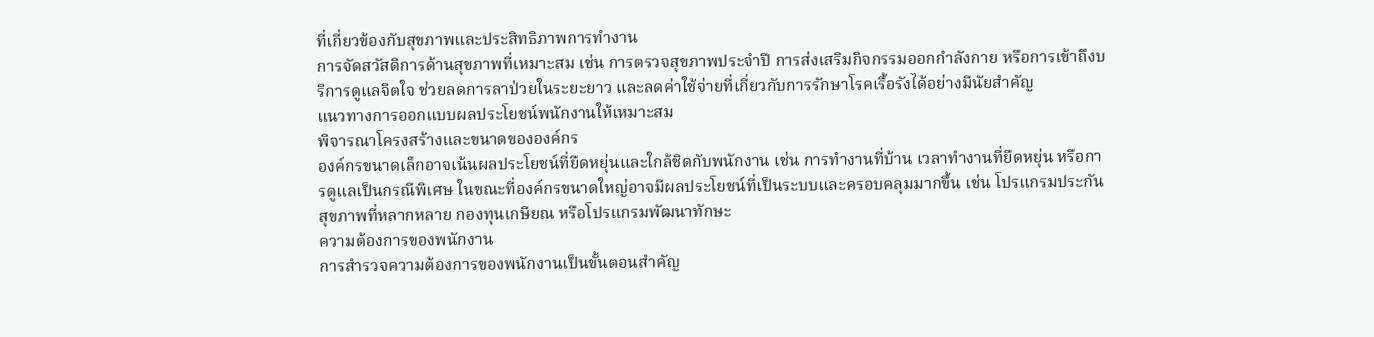ที่เกี่ยวข้องกับสุขภาพและประสิทธิภาพการทำงาน
การจัดสวัสดิการด้านสุขภาพที่เหมาะสม เช่น การตรวจสุขภาพประจำปี การส่งเสริมกิจกรรมออกกำลังกาย หรือการเข้าถึงบริการดูแลจิตใจ ช่วยลดการลาป่วยในระยะยาว และลดค่าใช้จ่ายที่เกี่ยวกับการรักษาโรคเรื้อรังได้อย่างมีนัยสำคัญ
แนวทางการออกแบบผลประโยชน์พนักงานให้เหมาะสม
พิจารณาโครงสร้างและขนาดขององค์กร
องค์กรขนาดเล็กอาจเน้นผลประโยชน์ที่ยืดหยุ่นและใกล้ชิดกับพนักงาน เช่น การทำงานที่บ้าน เวลาทำงานที่ยืดหยุ่น หรือการดูแลเป็นกรณีพิเศษ ในขณะที่องค์กรขนาดใหญ่อาจมีผลประโยชน์ที่เป็นระบบและครอบคลุมมากขึ้น เช่น โปรแกรมประกันสุขภาพที่หลากหลาย กองทุนเกษียณ หรือโปรแกรมพัฒนาทักษะ
ความต้องการของพนักงาน
การสำรวจความต้องการของพนักงานเป็นขั้นตอนสำคัญ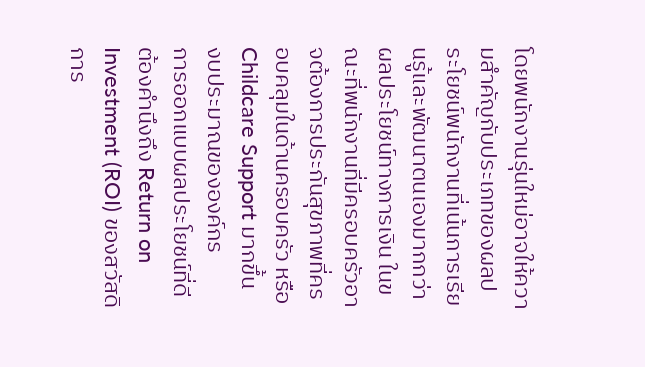โดยพนักงานรุ่นใหม่อาจให้ความสำคัญกับประเภทของผลประโยชน์พนักงานที่เน้นการเรียนรู้และพัฒนาตนเองมากกว่าผลประโยชน์ทางการเงิน ในขณะที่พนักงานที่มีครอบครัวอาจต้องการประกันสุขภาพที่ครอบคลุมในด้านครอบครัว หรือ Childcare Support มากขึ้น
งบประมาณขององค์กร
การออกแบบผลประโยชน์ที่ดีต้องคำนึงถึง Return on Investment (ROI) ของสวัสดิการ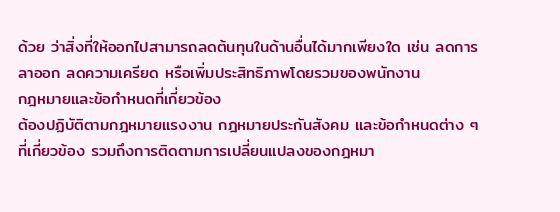ด้วย ว่าสิ่งที่ให้ออกไปสามารถลดต้นทุนในด้านอื่นได้มากเพียงใด เช่น ลดการลาออก ลดความเครียด หรือเพิ่มประสิทธิภาพโดยรวมของพนักงาน
กฎหมายและข้อกำหนดที่เกี่ยวข้อง
ต้องปฏิบัติตามกฎหมายแรงงาน กฎหมายประกันสังคม และข้อกำหนดต่าง ๆ ที่เกี่ยวข้อง รวมถึงการติดตามการเปลี่ยนแปลงของกฎหมา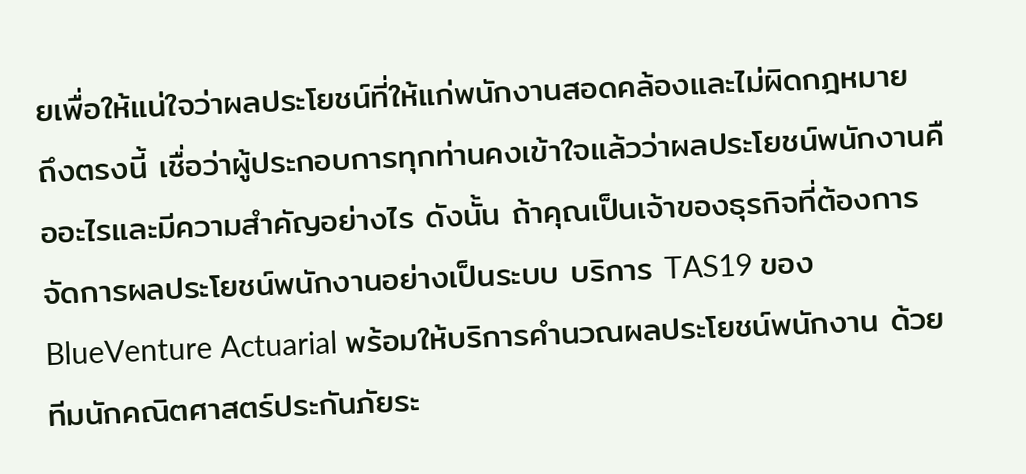ยเพื่อให้แน่ใจว่าผลประโยชน์ที่ให้แก่พนักงานสอดคล้องและไม่ผิดกฎหมาย
ถึงตรงนี้ เชื่อว่าผู้ประกอบการทุกท่านคงเข้าใจแล้วว่าผลประโยชน์พนักงานคืออะไรและมีความสำคัญอย่างไร ดังนั้น ถ้าคุณเป็นเจ้าของธุรกิจที่ต้องการจัดการผลประโยชน์พนักงานอย่างเป็นระบบ บริการ TAS19 ของ BlueVenture Actuarial พร้อมให้บริการคำนวณผลประโยชน์พนักงาน ด้วยทีมนักคณิตศาสตร์ประกันภัยระ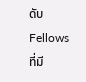ดับ Fellows ที่มี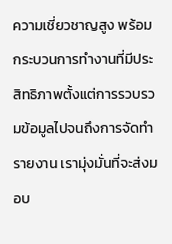ความเชี่ยวชาญสูง พร้อมกระบวนการทำงานที่มีประสิทธิภาพตั้งแต่การรวบรวมข้อมูลไปจนถึงการจัดทำรายงาน เรามุ่งมั่นที่จะส่งมอบ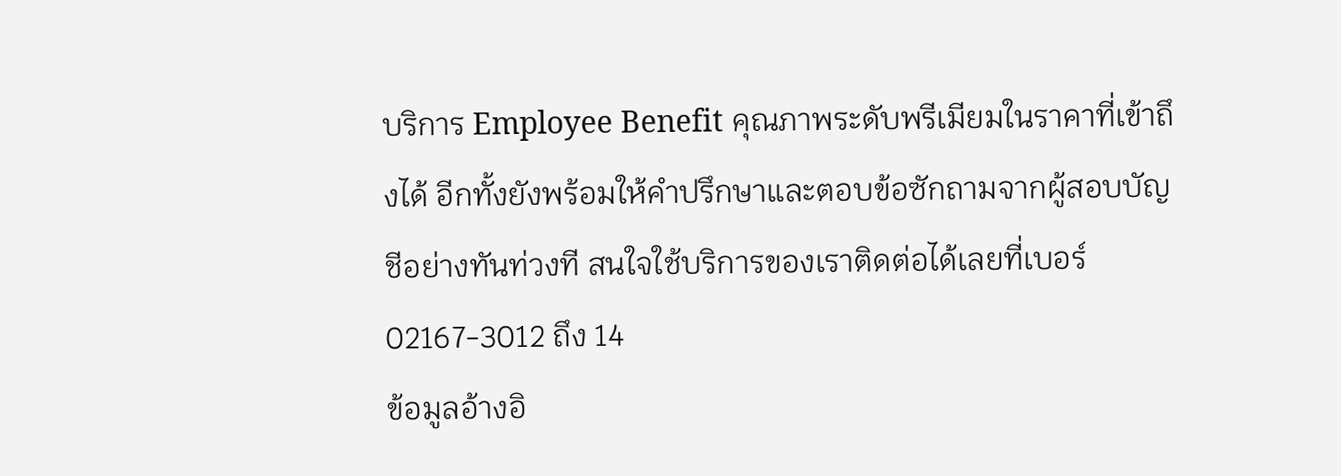บริการ Employee Benefit คุณภาพระดับพรีเมียมในราคาที่เข้าถึงได้ อีกทั้งยังพร้อมให้คำปรึกษาและตอบข้อซักถามจากผู้สอบบัญชีอย่างทันท่วงที สนใจใช้บริการของเราติดต่อได้เลยที่เบอร์ 02167-3012 ถึง 14
ข้อมูลอ้างอิ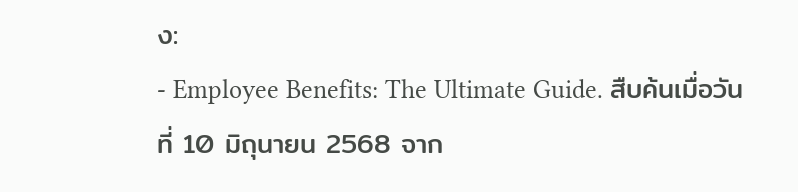ง:
- Employee Benefits: The Ultimate Guide. สืบค้นเมื่อวันที่ 10 มิถุนายน 2568 จาก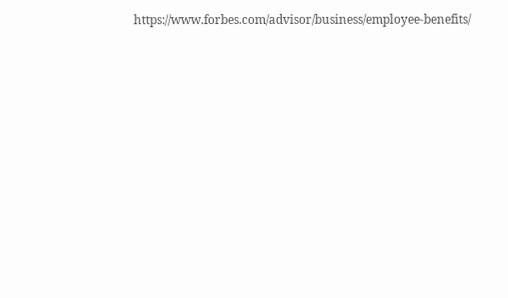https://www.forbes.com/advisor/business/employee-benefits/